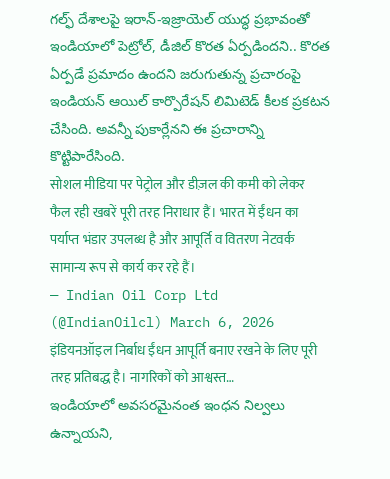గల్ఫ్ దేశాలపై ఇరాన్-ఇజ్రాయెల్ యుద్ధ ప్రభావంతో ఇండియాలో పెట్రోల్, డీజిల్ కొరత ఏర్పడిందని.. కొరత ఏర్పడే ప్రమాదం ఉందని జరుగుతున్న ప్రచారంపై ఇండియన్ ఆయిల్ కార్పొరేషన్ లిమిటెడ్ కీలక ప్రకటన చేసింది. అవన్నీ పుకార్లేనని ఈ ప్రచారాన్ని కొట్టిపారేసింది.
सोशल मीडिया पर पेट्रोल और डीज़ल की कमी को लेकर फैल रही खबरें पूरी तरह निराधार हैं। भारत में ईंधन का पर्याप्त भंडार उपलब्ध है और आपूर्ति व वितरण नेटवर्क सामान्य रूप से कार्य कर रहे हैं।
— Indian Oil Corp Ltd (@IndianOilcl) March 6, 2026
इंडियनऑइल निर्बाध ईंधन आपूर्ति बनाए रखने के लिए पूरी तरह प्रतिबद्ध है। नागरिकों को आश्वस्त…
ఇండియాలో అవసరమైనంత ఇంధన నిల్వలు ఉన్నాయని,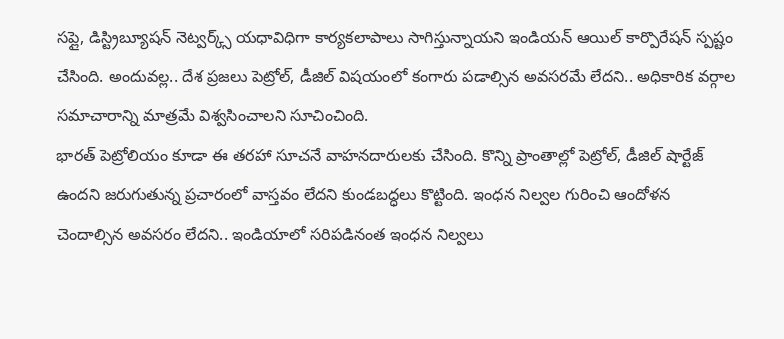సప్లై, డిస్ట్రిబ్యూషన్ నెట్వర్క్స్ యధావిధిగా కార్యకలాపాలు సాగిస్తున్నాయని ఇండియన్ ఆయిల్ కార్పొరేషన్ స్పష్టం చేసింది. అందువల్ల.. దేశ ప్రజలు పెట్రోల్, డీజిల్ విషయంలో కంగారు పడాల్సిన అవసరమే లేదని.. అధికారిక వర్గాల సమాచారాన్ని మాత్రమే విశ్వసించాలని సూచించింది.
భారత్ పెట్రోలియం కూడా ఈ తరహా సూచనే వాహనదారులకు చేసింది. కొన్ని ప్రాంతాల్లో పెట్రోల్, డీజిల్ షార్టేజ్ ఉందని జరుగుతున్న ప్రచారంలో వాస్తవం లేదని కుండబద్ధలు కొట్టింది. ఇంధన నిల్వల గురించి ఆందోళన చెందాల్సిన అవసరం లేదని.. ఇండియాలో సరిపడినంత ఇంధన నిల్వలు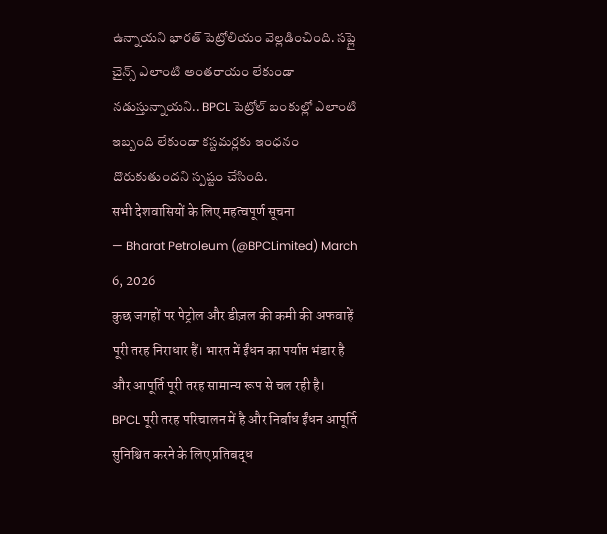ఉన్నాయని భారత్ పెట్రోలియం వెల్లడించింది. సప్లై చైన్స్ ఎలాంటి అంతరాయం లేకుండా నడుస్తున్నాయని.. BPCL పెట్రోల్ బంకుల్లో ఎలాంటి ఇబ్బంది లేకుండా కస్టమర్లకు ఇంధనం దొరుకుతుందని స్పష్టం చేసింది.
सभी देशवासियों के लिए महत्वपूर्ण सूचना
— Bharat Petroleum (@BPCLimited) March 6, 2026
कुछ जगहों पर पेट्रोल और डीज़ल की कमी की अफवाहें पूरी तरह निराधार हैं। भारत में ईंधन का पर्याप्त भंडार है और आपूर्ति पूरी तरह सामान्य रूप से चल रही है।
BPCL पूरी तरह परिचालन में है और निर्बाध ईंधन आपूर्ति सुनिश्चित करने के लिए प्रतिबद्ध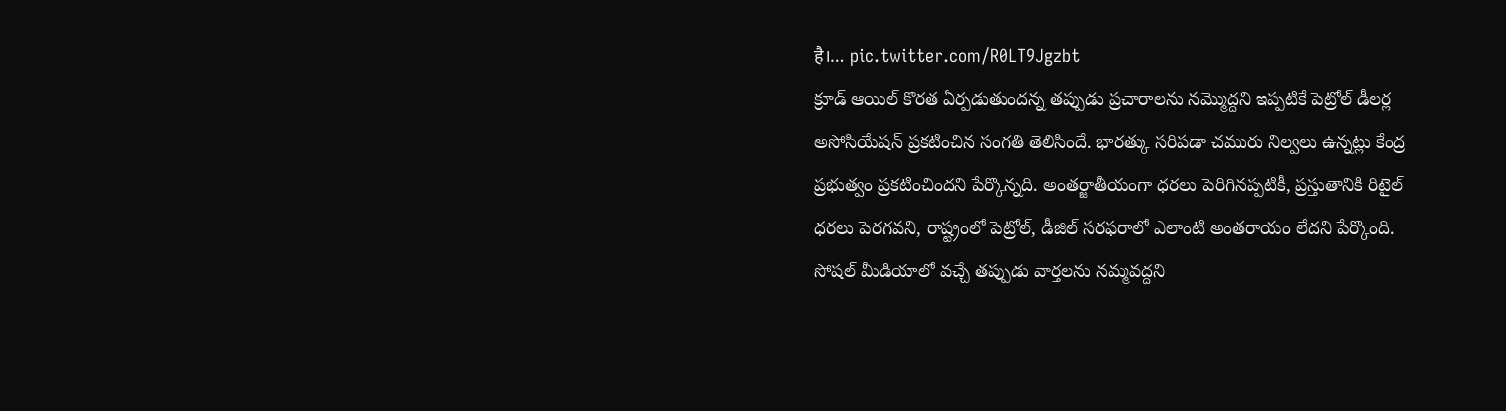है।… pic.twitter.com/R0LT9Jgzbt
క్రూడ్ ఆయిల్ కొరత ఏర్పడుతుందన్న తప్పుడు ప్రచారాలను నమ్మొద్దని ఇప్పటికే పెట్రోల్ డీలర్ల అసోసియేషన్ ప్రకటించిన సంగతి తెలిసిందే. భారత్కు సరిపడా చమురు నిల్వలు ఉన్నట్లు కేంద్ర ప్రభుత్వం ప్రకటించిందని పేర్కొన్నది. అంతర్జాతీయంగా ధరలు పెరిగినప్పటికీ, ప్రస్తుతానికి రిటైల్ ధరలు పెరగవని, రాష్ట్రంలో పెట్రోల్, డీజిల్ సరఫరాలో ఎలాంటి అంతరాయం లేదని పేర్కొంది.
సోషల్ మీడియాలో వచ్చే తప్పుడు వార్తలను నమ్మవద్దని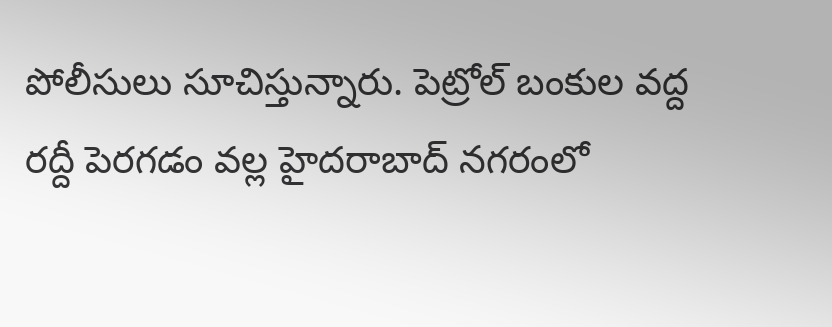పోలీసులు సూచిస్తున్నారు. పెట్రోల్ బంకుల వద్ద రద్దీ పెరగడం వల్ల హైదరాబాద్ నగరంలో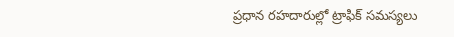ప్రధాన రహదారుల్లో ట్రాఫిక్ సమస్యలు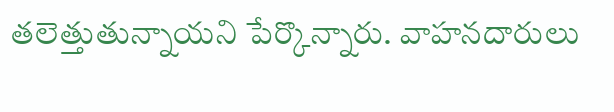తలెత్తుతున్నాయని పేర్కొన్నారు. వాహనదారులు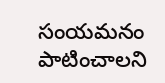సంయమనం పాటించాలని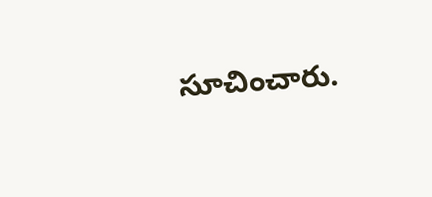సూచించారు.